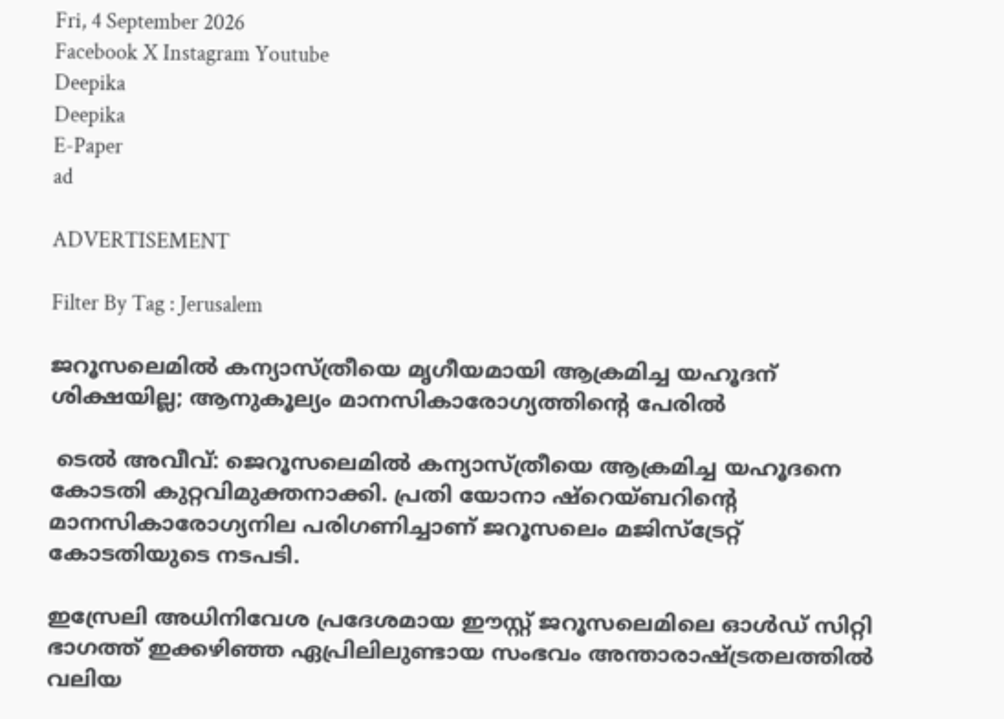Fri, 4 September 2026
Facebook X Instagram Youtube
Deepika
Deepika
E-Paper
ad

ADVERTISEMENT

Filter By Tag : Jerusalem

ജറൂസലെമിൽ കന്യാസ്ത്രീയെ മൃഗീയമായി ആക്രമിച്ച യഹൂദന് ശിക്ഷയില്ല; ആനുകൂല്യം മാനസികാരോഗ്യത്തിന്‍റെ പേരിൽ

 ടെൽ അവീവ്: ജെറൂസലെമിൽ കന്യാസ്ത്രീയെ ആക്രമിച്ച യഹൂദനെ കോടതി കുറ്റവിമുക്തനാക്കി. പ്രതി യോനാ ഷ്റെയ്ബറിന്‍റെ മാനസികാരോഗ്യനില പരിഗണിച്ചാണ് ജറൂസലെം മജിസ്ട്രേറ്റ് കോടതിയുടെ നടപടി.

ഇസ്രേലി അധിനിവേശ പ്രദേശമായ ഈസ്റ്റ് ജറൂസലെമിലെ ഓൾഡ് സിറ്റി ഭാഗത്ത് ഇക്കഴിഞ്ഞ ഏപ്രിലിലുണ്ടായ സംഭവം അന്താരാഷ്‌ട്രതലത്തിൽ വലിയ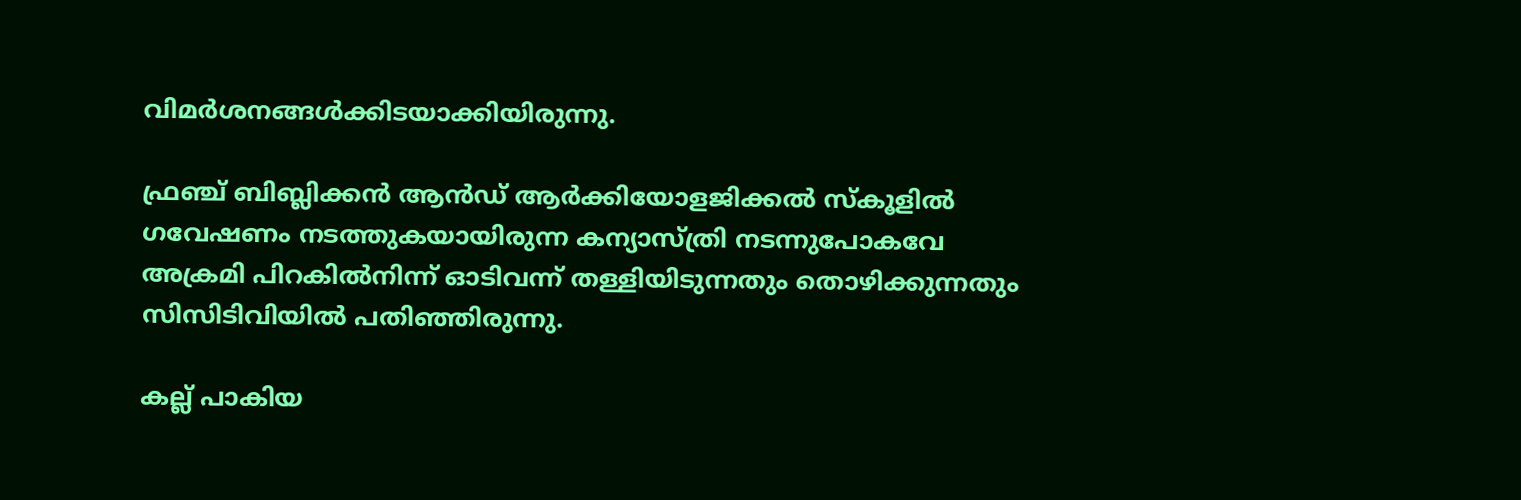വിമർശനങ്ങൾക്കിടയാക്കിയിരുന്നു.

ഫ്രഞ്ച് ബിബ്ലിക്കൻ ആൻഡ് ആർക്കിയോളജിക്കൽ സ്കൂളിൽ ഗവേഷണം നടത്തുകയായിരുന്ന കന്യാസ്ത്രി നടന്നുപോകവേ അക്രമി പിറകിൽനിന്ന് ഓടിവന്ന് തള്ളിയിടുന്നതും തൊഴിക്കുന്നതും സിസിടിവിയിൽ പതിഞ്ഞിരുന്നു.

കല്ല് പാകിയ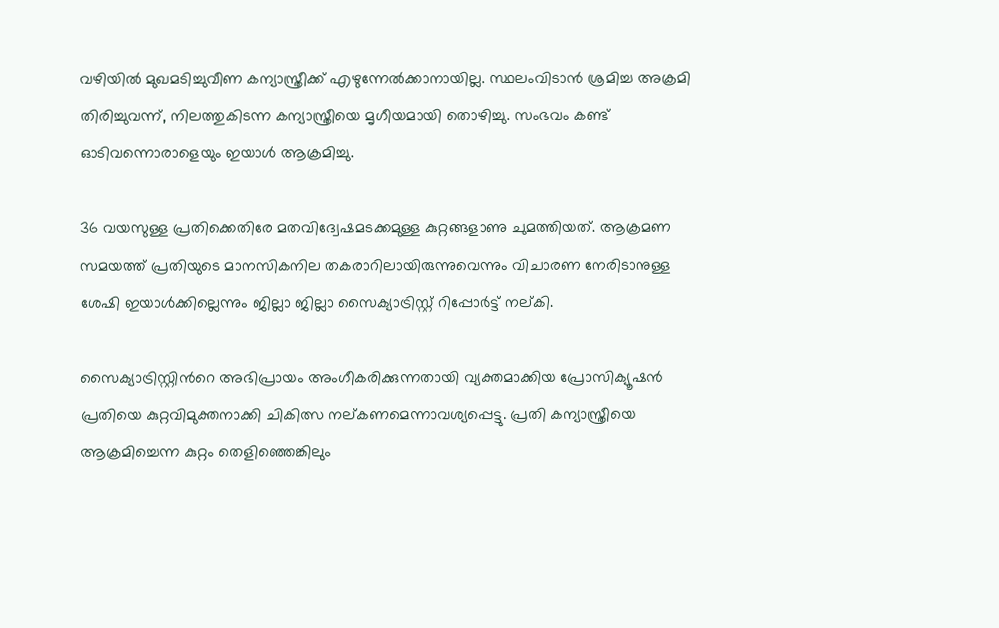വഴിയിൽ മുഖമടിച്ചുവീണ കന്യാസ്ത്രീക്ക് എഴുന്നേൽക്കാനായില്ല. സ്ഥലംവിടാൻ ശ്രമിച്ച അക്രമി തിരിച്ചുവന്ന്, നിലത്തുകിടന്ന കന്യാസ്ത്രീയെ മൃഗീയമായി തൊഴിച്ചു. സംഭവം കണ്ട് ഓടിവന്നൊരാളെയും ഇയാൾ ആക്രമിച്ചു.

36 വയസുള്ള പ്രതിക്കെതിരേ മതവിദ്വേഷമടക്കമുള്ള കുറ്റങ്ങളാണു ചുമത്തിയത്. ആക്രമണ സമയത്ത് പ്രതിയുടെ മാനസികനില തകരാറിലായിരുന്നുവെന്നും വിചാരണ നേരിടാനുള്ള ശേഷി ഇയാൾക്കില്ലെന്നും ജില്ലാ ജില്ലാ സൈക്യാട്രിസ്റ്റ് റിപ്പോർട്ട് നല്കി.

സൈക്യാട്രിസ്റ്റിന്‍റെ അഭിപ്രായം അംഗീകരിക്കുന്നതായി വ്യക്തമാക്കിയ പ്രോസിക്യൂഷൻ പ്രതിയെ കുറ്റവിമുക്തനാക്കി ചികിത്സ നല്കണമെന്നാവശ്യപ്പെട്ടു. പ്രതി കന്യാസ്ത്രീയെ ആക്രമിച്ചെന്ന കുറ്റം തെളിഞ്ഞെങ്കിലും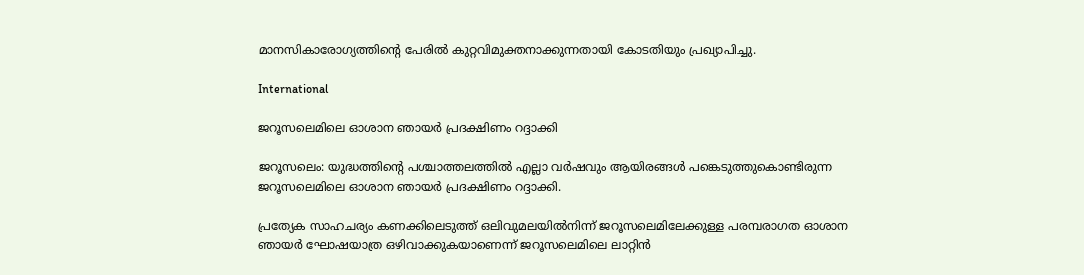മാനസികാരോഗ്യത്തിന്‍റെ പേരിൽ കുറ്റവിമുക്തനാക്കുന്നതായി കോടതിയും പ്രഖ്യാപിച്ചു.

International

ജറൂസലെമിലെ ഓശാന ഞായര്‍ പ്രദക്ഷിണം റദ്ദാക്കി

ജറൂസലെം: യുദ്ധത്തിന്‍റെ പശ്ചാത്തലത്തില്‍ എല്ലാ വര്‍ഷവും ആയിരങ്ങള്‍ പങ്കെടുത്തുകൊണ്ടിരുന്ന ജറൂസലെമിലെ ഓശാന ഞായര്‍ പ്രദക്ഷിണം റദ്ദാക്കി.

പ്രത്യേക സാഹചര്യം കണക്കിലെടുത്ത് ഒലിവുമലയില്‍നിന്ന് ജറൂസലെമിലേക്കുള്ള പരമ്പരാഗത ഓശാന ഞായര്‍ ഘോഷയാത്ര ഒഴിവാക്കുകയാണെന്ന് ജറൂസലെമിലെ ലാറ്റിന്‍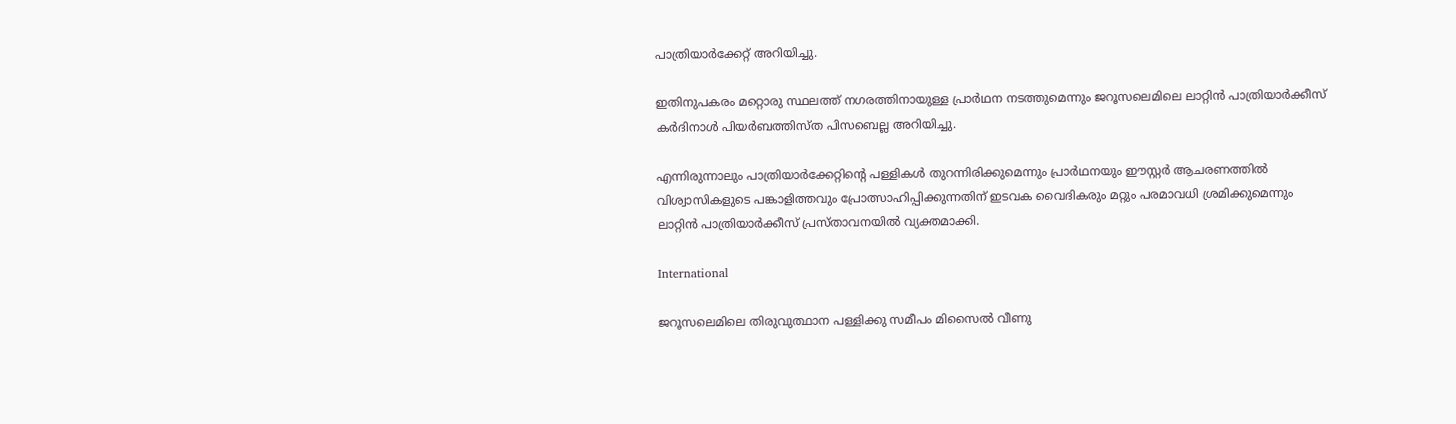പാത്രിയാര്‍ക്കേറ്റ് അറിയിച്ചു.

ഇതിനുപകരം മറ്റൊരു സ്ഥലത്ത് നഗരത്തിനായുള്ള പ്രാര്‍ഥന നടത്തുമെന്നും ജറൂസലെമിലെ ലാറ്റിന്‍ പാത്രിയാര്‍ക്കീസ് കര്‍ദിനാള്‍ പിയര്‍ബത്തിസ്ത പിസബെല്ല അറിയിച്ചു.

എന്നിരുന്നാലും പാത്രിയാര്‍ക്കേറ്റിന്‍റെ പള്ളികള്‍ തുറന്നിരിക്കുമെന്നും പ്രാര്‍ഥനയും ഈസ്റ്റര്‍ ആചരണത്തില്‍ വിശ്വാസികളുടെ പങ്കാളിത്തവും പ്രോത്സാഹിപ്പിക്കുന്നതിന് ഇടവക വൈദികരും മറ്റും പരമാവധി ശ്രമിക്കുമെന്നും ലാറ്റിന്‍ പാത്രിയാര്‍ക്കീസ് പ്രസ്താവനയില്‍ വ്യക്തമാക്കി.

International

ജറൂസലെമിലെ തിരുവുത്ഥാന പള്ളിക്കു സമീപം മിസൈൽ വീണു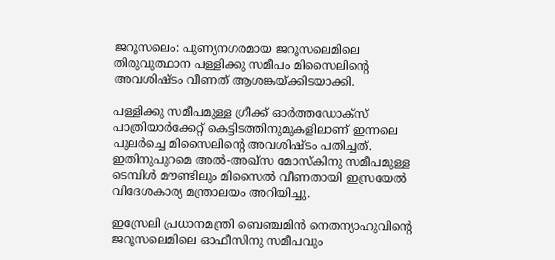ജറൂസലെം: പുണ്യനഗരമായ ജറൂസലെമിലെ തിരുവുത്ഥാന പള്ളിക്കു സമീപം മിസൈലിന്‍റെ അവശിഷ്‌ടം വീണത് ആശങ്കയ്ക്കിടയാക്കി.

പള്ളിക്കു സമീപമുള്ള ഗ്രീക്ക് ഓർത്തഡോക്സ് പാത്രിയാർക്കേറ്റ് കെട്ടിടത്തിനുമുകളിലാണ് ഇന്നലെ പുലർച്ചെ മിസൈലിന്‍റെ അവശിഷ്‌ടം പതിച്ചത്. ഇതിനുപുറമെ അൽ-അഖ്സ മോസ്കിനു സമീപമുള്ള ടെമ്പിൾ മൗണ്ടിലും മിസൈൽ വീണതായി ഇസ്രയേൽ വിദേശകാര്യ മന്ത്രാലയം അറിയിച്ചു.

ഇസ്രേലി പ്രധാനമന്ത്രി ബെഞ്ചമിൻ നെതന്യാഹുവിന്‍റെ ജറൂസലെമിലെ ഓഫീസിനു സമീപവും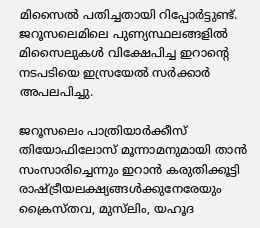മിസൈൽ പതിച്ചതായി റിപ്പോർട്ടുണ്ട്. ജറൂസലെമിലെ പുണ്യസ്ഥലങ്ങളിൽ മിസൈലുകൾ വിക്ഷേപിച്ച ഇറാന്‍റെ നടപടിയെ ഇസ്രയേൽ സർക്കാർ അപലപിച്ചു.

ജറൂസലെം പാത്രിയാർക്കീസ് തിയോഫിലോസ് മൂന്നാമനുമായി താൻ സംസാരിച്ചെന്നും ഇറാൻ കരുതിക്കൂട്ടി രാഷ്‌ട്രീയലക്ഷ്യങ്ങൾക്കുനേരേയും ക്രൈസ്‌തവ, മുസ്‌ലിം, യഹൂദ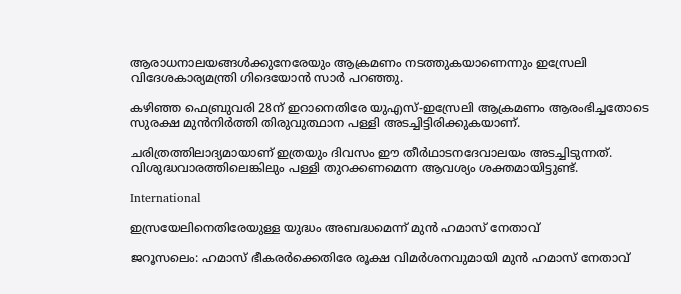ആരാധനാലയങ്ങൾക്കുനേരേയും ആക്രമണം നടത്തുകയാണെന്നും ഇസ്രേലി വിദേശകാര്യമന്ത്രി ഗിദെയോൻ സാർ പറഞ്ഞു.

കഴിഞ്ഞ ഫെബ്രുവരി 28ന് ഇറാനെതിരേ യുഎസ്-ഇസ്രേലി ആക്രമണം ആരംഭിച്ചതോടെ സുരക്ഷ മുൻനിർത്തി തിരുവുത്ഥാന പള്ളി അടച്ചിട്ടിരിക്കുകയാണ്.

ചരിത്രത്തിലാദ്യമായാണ് ഇത്രയും ദിവസം ഈ തീർഥാടനദേവാലയം അടച്ചിടുന്നത്. വിശുദ്ധവാരത്തിലെങ്കിലും പള്ളി തുറക്കണമെന്ന ആവശ്യം ശക്തമായിട്ടുണ്ട്.

International

ഇസ്രയേലിനെതിരേയുള്ള യുദ്ധം അബദ്ധമെന്ന് മുൻ ഹമാസ് നേതാവ്

ജറൂസലെം: ഹമാസ് ഭീകരര്‍ക്കെതിരേ രൂക്ഷ വിമര്‍ശനവുമായി മുന്‍ ഹമാസ് നേതാവ്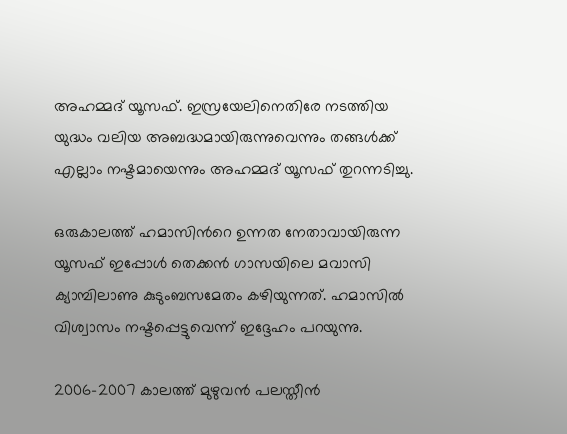അഹമ്മദ് യൂസഫ്. ഇസ്രയേലിനെതിരേ നടത്തിയ യുദ്ധം വലിയ അബദ്ധമായിരുന്നുവെന്നും തങ്ങള്‍ക്ക് എല്ലാം നഷ്ടമായെന്നും അഹമ്മദ് യൂസഫ് തുറന്നടിച്ചു.

ഒരുകാലത്ത് ഹമാസിന്‍റെ ഉന്നത നേതാവായിരുന്ന യൂസഫ് ഇപ്പോള്‍ തെക്കന്‍ ഗാസയിലെ മവാസി ക്യാമ്പിലാണു കുടുംബസമേതം കഴിയുന്നത്. ഹമാസില്‍ വിശ്വാസം നഷ്ടപ്പെട്ടുവെന്ന് ഇദ്ദേഹം പറയുന്നു.

2006-2007 കാലത്ത് മുഴുവന്‍ പലസ്തീന്‍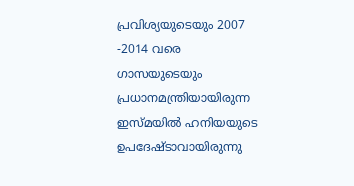പ്രവിശ്യയുടെയും 2007 -2014 വരെ ഗാസയുടെയും പ്രധാനമന്ത്രിയായിരുന്ന ഇസ്മയില്‍ ഹനിയയുടെ ഉപദേഷ്ടാവായിരുന്നു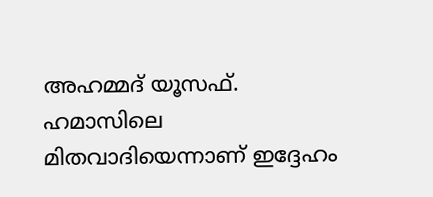അഹമ്മദ് യൂസഫ്. ഹമാസിലെ മിതവാദിയെന്നാണ് ഇദ്ദേഹം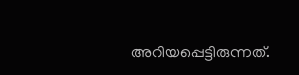അറിയപ്പെട്ടിരുന്നത്.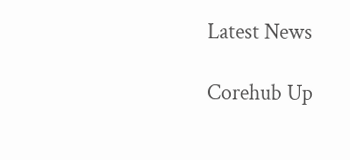Latest News

Corehub Up